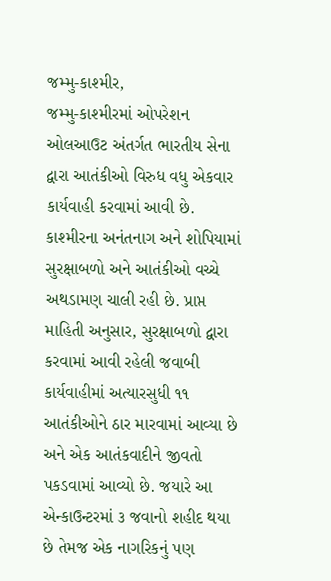જમ્મુ-કાશ્મીર,
જમ્મુ-કાશ્મીરમાં ઓપરેશન ઓલઆઉટ અંતર્ગત ભારતીય સેના દ્વારા આતંકીઓ વિરુધ વધુ એકવાર કાર્યવાહી કરવામાં આવી છે. કાશ્મીરના અનંતનાગ અને શોપિયામાં સુરક્ષાબળો અને આતંકીઓ વચ્ચે અથડામણ ચાલી રહી છે. પ્રાપ્ત માહિતી અનુસાર, સુરક્ષાબળો દ્વારા કરવામાં આવી રહેલી જવાબી કાર્યવાહીમાં અત્યારસુધી ૧૧ આતંકીઓને ઠાર મારવામાં આવ્યા છે અને એક આતંકવાદીને જીવતો પકડવામાં આવ્યો છે. જયારે આ એન્કાઉન્ટરમાં ૩ જવાનો શહીદ થયા છે તેમજ એક નાગરિકનું પણ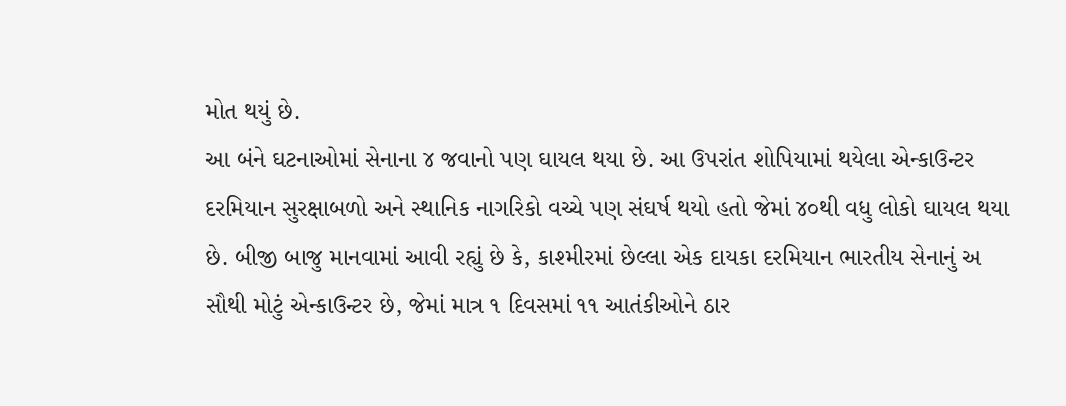મોત થયું છે.
આ બંને ઘટનાઓમાં સેનાના ૪ જવાનો પણ ઘાયલ થયા છે. આ ઉપરાંત શોપિયામાં થયેલા એન્કાઉન્ટર દરમિયાન સુરક્ષાબળો અને સ્થાનિક નાગરિકો વચ્ચે પણ સંઘર્ષ થયો હતો જેમાં ૪૦થી વધુ લોકો ઘાયલ થયા છે. બીજી બાજુ માનવામાં આવી રહ્યું છે કે, કાશ્મીરમાં છેલ્લા એક દાયકા દરમિયાન ભારતીય સેનાનું અ સૌથી મોટું એન્કાઉન્ટર છે, જેમાં માત્ર ૧ દિવસમાં ૧૧ આતંકીઓને ઠાર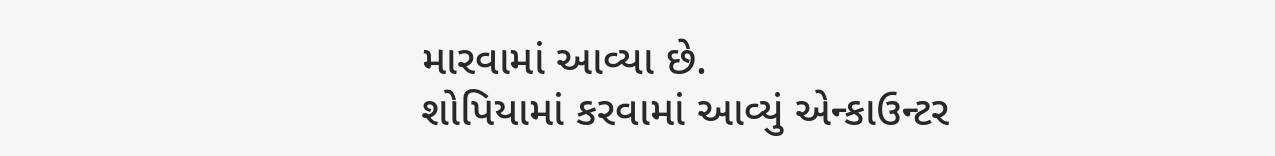મારવામાં આવ્યા છે.
શોપિયામાં કરવામાં આવ્યું એન્કાઉન્ટર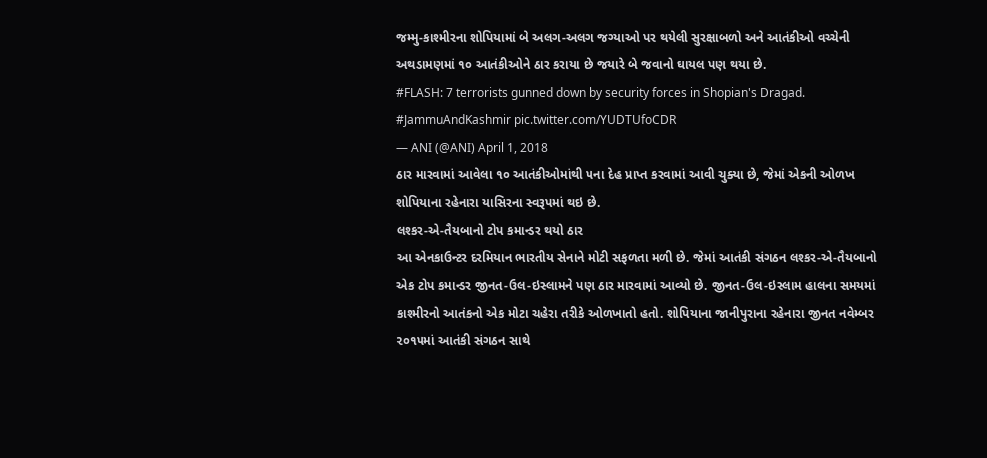જમ્મુ-કાશ્મીરના શોપિયામાં બે અલગ-અલગ જગ્યાઓ પર થયેલી સુરક્ષાબળો અને આતંકીઓ વચ્ચેની અથડામણમાં ૧૦ આતંકીઓને ઠાર કરાયા છે જયારે બે જવાનો ઘાયલ પણ થયા છે.
#FLASH: 7 terrorists gunned down by security forces in Shopian's Dragad. #JammuAndKashmir pic.twitter.com/YUDTUfoCDR
— ANI (@ANI) April 1, 2018
ઠાર મારવામાં આવેલા ૧૦ આતંકીઓમાંથી ૫ના દેહ પ્રાપ્ત કરવામાં આવી ચુક્યા છે, જેમાં એકની ઓળખ શોપિયાના રહેનારા યાસિરના સ્વરૂપમાં થઇ છે.
લશ્કર-એ-તૈયબાનો ટોપ કમાન્ડર થયો ઠાર
આ એનકાઉન્ટર દરમિયાન ભારતીય સેનાને મોટી સફળતા મળી છે. જેમાં આતંકી સંગઠન લશ્કર-એ-તૈયબાનો એક ટોપ કમાન્ડર જીનત-ઉલ-ઇસ્લામને પણ ઠાર મારવામાં આવ્યો છે. જીનત-ઉલ-ઇસ્લામ હાલના સમયમાં કાશ્મીરનો આતંકનો એક મોટા ચહેરા તરીકે ઓળખાતો હતો. શોપિયાના જાનીપુરાના રહેનારા જીનત નવેમ્બર ૨૦૧૫માં આતંકી સંગઠન સાથે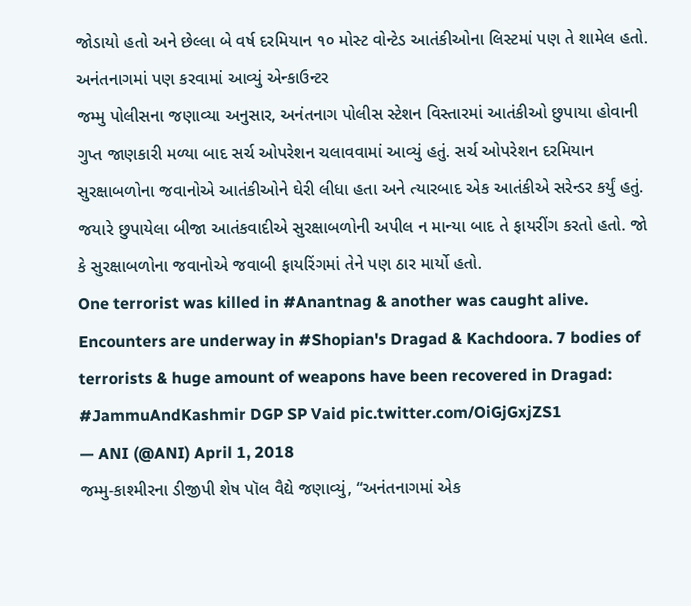જોડાયો હતો અને છેલ્લા બે વર્ષ દરમિયાન ૧૦ મોસ્ટ વોન્ટેડ આતંકીઓના લિસ્ટમાં પણ તે શામેલ હતો.
અનંતનાગમાં પણ કરવામાં આવ્યું એન્કાઉન્ટર
જમ્મુ પોલીસના જણાવ્યા અનુસાર, અનંતનાગ પોલીસ સ્ટેશન વિસ્તારમાં આતંકીઓ છુપાયા હોવાની ગુપ્ત જાણકારી મળ્યા બાદ સર્ચ ઓપરેશન ચલાવવામાં આવ્યું હતું. સર્ચ ઓપરેશન દરમિયાન સુરક્ષાબળોના જવાનોએ આતંકીઓને ઘેરી લીધા હતા અને ત્યારબાદ એક આતંકીએ સરેન્ડર કર્યું હતું. જયારે છુપાયેલા બીજા આતંકવાદીએ સુરક્ષાબળોની અપીલ ન માન્યા બાદ તે ફાયરીંગ કરતો હતો. જો કે સુરક્ષાબળોના જવાનોએ જવાબી ફાયરિંગમાં તેને પણ ઠાર માર્યો હતો.
One terrorist was killed in #Anantnag & another was caught alive. Encounters are underway in #Shopian's Dragad & Kachdoora. 7 bodies of terrorists & huge amount of weapons have been recovered in Dragad: #JammuAndKashmir DGP SP Vaid pic.twitter.com/OiGjGxjZS1
— ANI (@ANI) April 1, 2018
જમ્મુ-કાશ્મીરના ડીજીપી શેષ પૉલ વૈદ્યે જણાવ્યું, “અનંતનાગમાં એક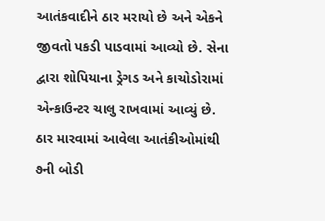આતંકવાદીને ઠાર મરાયો છે અને એકને જીવતો પકડી પાડવામાં આવ્યો છે. સેના દ્વારા શોપિયાના ડ્રેગડ અને કાચોડોરામાં એન્કાઉન્ટર ચાલુ રાખવામાં આવ્યું છે. ઠાર મારવામાં આવેલા આતંકીઓમાંથી ૭ની બોડી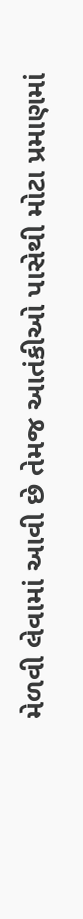મેળવી લેવામાં આવી છે તેમજ આતંકીઓ પાસેથી મોટા પ્રમાણમાં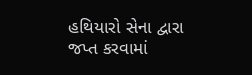હથિયારો સેના દ્વારા જપ્ત કરવામાં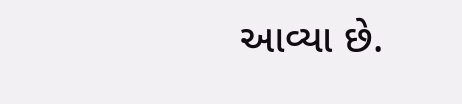આવ્યા છે.